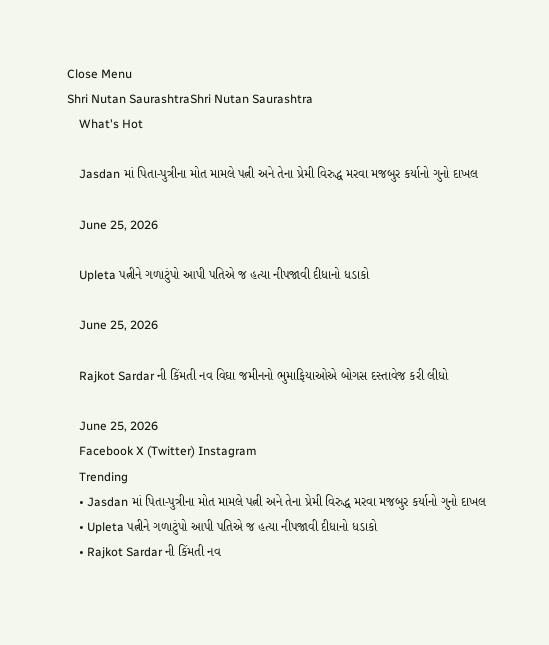Close Menu
Shri Nutan SaurashtraShri Nutan Saurashtra
    What's Hot

    Jasdan માં પિતા-પુત્રીના મોત મામલે પત્ની અને તેના પ્રેમી વિરુદ્ધ મરવા મજબુર કર્યાનો ગુનો દાખલ

    June 25, 2026

    Upleta પત્નીને ગળાટુંપો આપી પતિએ જ હત્યા નીપજાવી દીધાનો ધડાકો

    June 25, 2026

    Rajkot Sardar ની કિંમતી નવ વિઘા જમીનનો ભુમાફિયાઓએ બોગસ દસ્તાવેજ કરી લીધો

    June 25, 2026
    Facebook X (Twitter) Instagram
    Trending
    • Jasdan માં પિતા-પુત્રીના મોત મામલે પત્ની અને તેના પ્રેમી વિરુદ્ધ મરવા મજબુર કર્યાનો ગુનો દાખલ
    • Upleta પત્નીને ગળાટુંપો આપી પતિએ જ હત્યા નીપજાવી દીધાનો ધડાકો
    • Rajkot Sardar ની કિંમતી નવ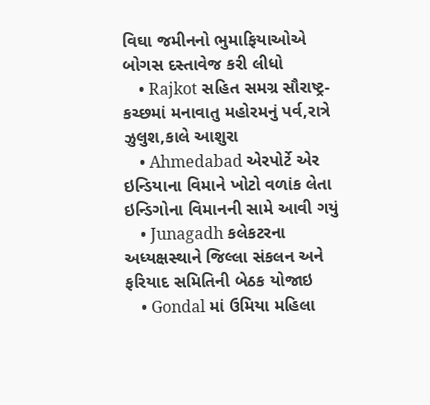વિઘા જમીનનો ભુમાફિયાઓએ બોગસ દસ્તાવેજ કરી લીધો
    • Rajkot સહિત સમગ્ર સૌરાષ્ટ્ર-કચ્છમાં મનાવાતુ મહોરમનું પર્વ,રાત્રે ઝુલુશ,કાલે આશુરા
    • Ahmedabad એરપોર્ટે એર ઇન્ડિયાના વિમાને ખોટો વળાંક લેતા ઇન્ડિગોના વિમાનની સામે આવી ગયું
    • Junagadh કલેકટરના અધ્યક્ષસ્થાને જિલ્લા સંકલન અને ફરિયાદ સમિતિની બેઠક યોજાઇ
    • Gondal માં ઉમિયા મહિલા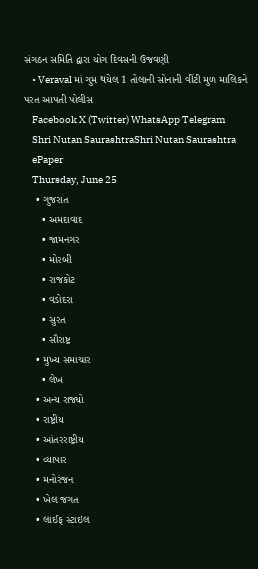સંગઠન સમિતિ દ્વારા યોગ દિવસની ઉજવણી
    • Veraval માં ગુમ થયેલ 1 તોલાની સોનાની વીંટી મુળ માલિકને પરત આપતી પોલીસ
    Facebook X (Twitter) WhatsApp Telegram
    Shri Nutan SaurashtraShri Nutan Saurashtra
    ePaper
    Thursday, June 25
    • ગુજરાત
      • અમદાવાદ
      • જામનગર
      • મોરબી
      • રાજકોટ
      • વડોદરા
      • સુરત
      • સૌરાષ્ટ્ર
    • મુખ્ય સમાચાર
      • લેખ
    • અન્ય રાજ્યો
    • રાષ્ટ્રીય
    • આંતરરાષ્ટ્રીય
    • વ્યાપાર
    • મનોરંજન
    • ખેલ જગત
    • લાઈફ સ્ટાઇલ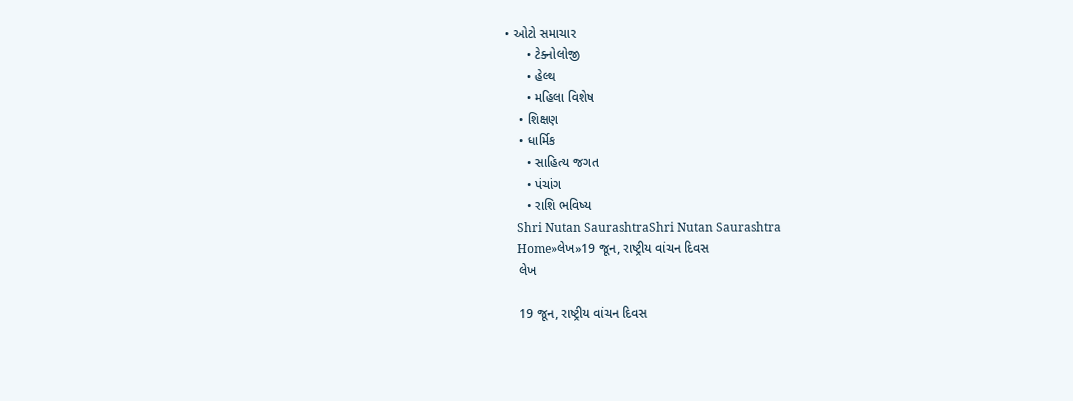• ઓટો સમાચાર
      • ટેક્નોલોજી
      • હેલ્થ
      • મહિલા વિશેષ
    • શિક્ષણ
    • ધાર્મિક
      • સાહિત્ય જગત
      • પંચાંગ
      • રાશિ ભવિષ્ય
    Shri Nutan SaurashtraShri Nutan Saurashtra
    Home»લેખ»19 જૂન, રાષ્ટ્રીય વાંચન દિવસ
    લેખ

    19 જૂન, રાષ્ટ્રીય વાંચન દિવસ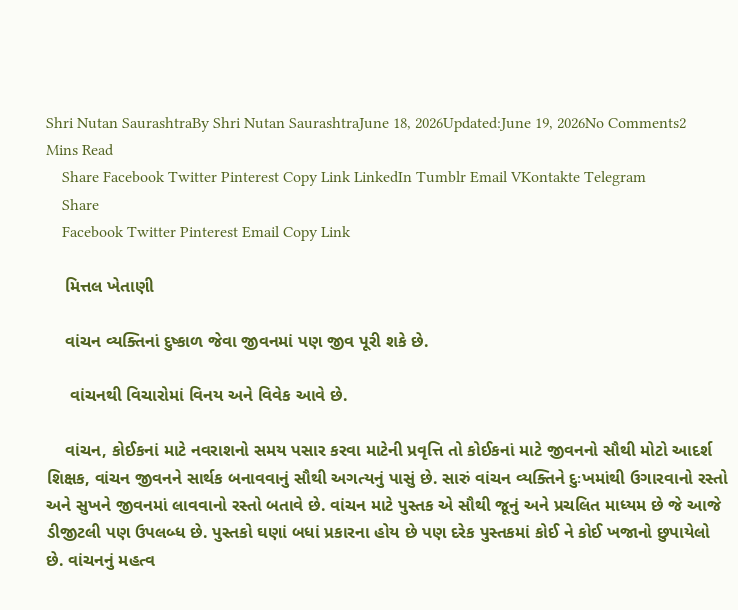Shri Nutan SaurashtraBy Shri Nutan SaurashtraJune 18, 2026Updated:June 19, 2026No Comments2 Mins Read
    Share Facebook Twitter Pinterest Copy Link LinkedIn Tumblr Email VKontakte Telegram
    Share
    Facebook Twitter Pinterest Email Copy Link

    મિત્તલ ખેતાણી

    વાંચન વ્યક્તિનાં દુષ્કાળ જેવા જીવનમાં પણ જીવ પૂરી શકે છે.

     વાંચનથી વિચારોમાં વિનય અને વિવેક આવે છે.

    વાંચન, કોઈકનાં માટે નવરાશનો સમય પસાર કરવા માટેની પ્રવૃત્તિ તો કોઈકનાં માટે જીવનનો સૌથી મોટો આદર્શ શિક્ષક, વાંચન જીવનને સાર્થક બનાવવાનું સૌથી અગત્યનું પાસું છે. સારું વાંચન વ્યક્તિને દુઃખમાંથી ઉગારવાનો રસ્તો અને સુખને જીવનમાં લાવવાનો રસ્તો બતાવે છે. વાંચન માટે પુસ્તક એ સૌથી જૂનું અને પ્રચલિત માધ્યમ છે જે આજે ડીજીટલી પણ ઉપલબ્ધ છે. પુસ્તકો ઘણાં બધાં પ્રકારના હોય છે પણ દરેક પુસ્તકમાં કોઈ ને કોઈ ખજાનો છુપાયેલો છે. વાંચનનું મહત્વ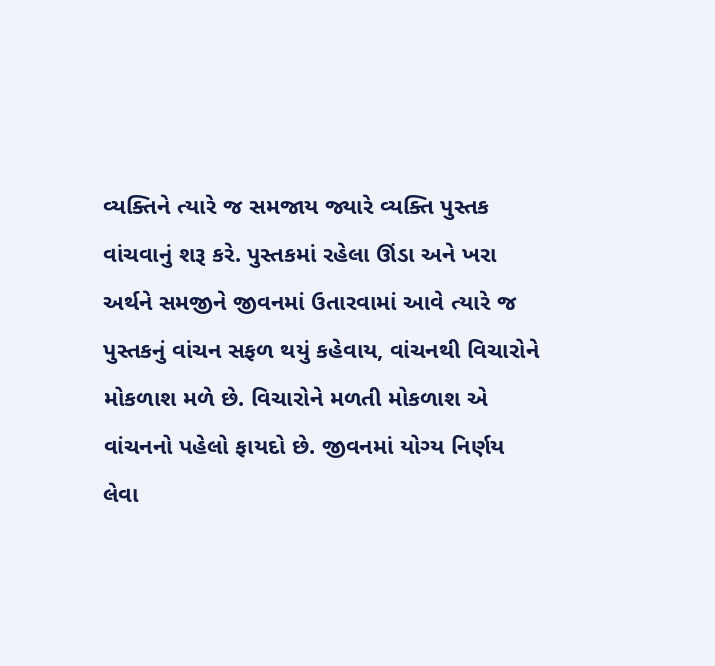વ્યક્તિને ત્યારે જ સમજાય જ્યારે વ્યક્તિ પુસ્તક વાંચવાનું શરૂ કરે. પુસ્તકમાં રહેલા ઊંડા અને ખરા અર્થને સમજીને જીવનમાં ઉતારવામાં આવે ત્યારે જ પુસ્તકનું વાંચન સફળ થયું કહેવાય, વાંચનથી વિચારોને મોકળાશ મળે છે. વિચારોને મળતી મોકળાશ એ વાંચનનો પહેલો ફાયદો છે. જીવનમાં યોગ્ય નિર્ણય લેવા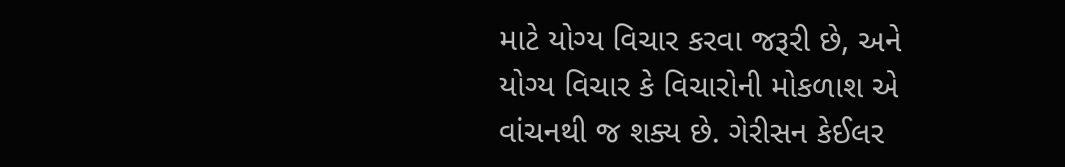માટે યોગ્ય વિચાર કરવા જરૂરી છે, અને યોગ્ય વિચાર કે વિચારોની મોકળાશ એ વાંચનથી જ શક્ય છે. ગેરીસન કેઈલર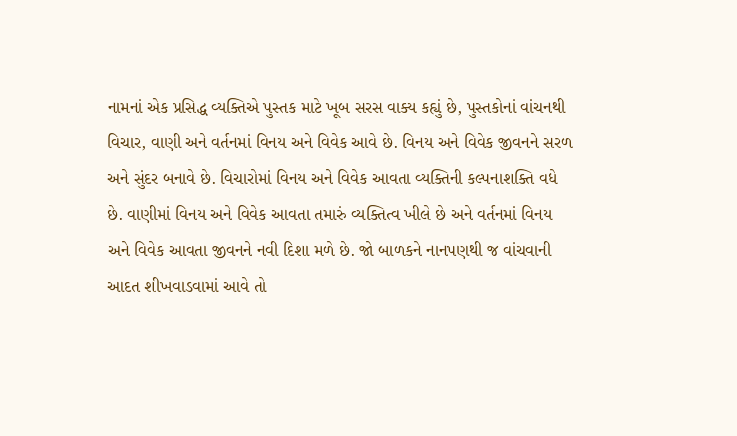નામનાં એક પ્રસિદ્ધ વ્યક્તિએ પુસ્તક માટે ખૂબ સરસ વાક્ય કહ્યું છે, પુસ્તકોનાં વાંચનથી વિચાર, વાણી અને વર્તનમાં વિનય અને વિવેક આવે છે. વિનય અને વિવેક જીવનને સરળ અને સુંદર બનાવે છે. વિચારોમાં વિનય અને વિવેક આવતા વ્યક્તિની કલ્પનાશક્તિ વધે છે. વાણીમાં વિનય અને વિવેક આવતા તમારું વ્યક્તિત્વ ખીલે છે અને વર્તનમાં વિનય અને વિવેક આવતા જીવનને નવી દિશા મળે છે. જો બાળકને નાનપણથી જ વાંચવાની આદત શીખવાડવામાં આવે તો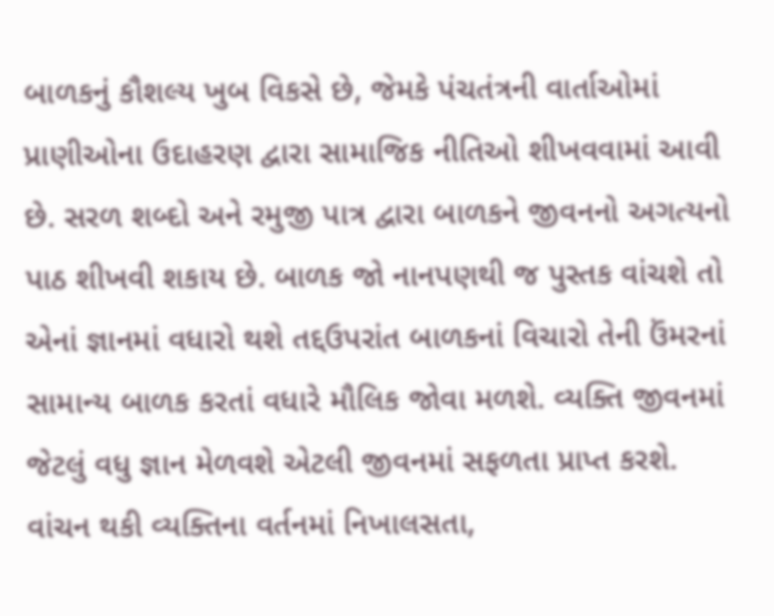બાળકનું કૌશલ્ય ખુબ વિકસે છે, જેમકે પંચતંત્રની વાર્તાઓમાં પ્રાણીઓના ઉદાહરણ દ્વારા સામાજિક નીતિઓ શીખવવામાં આવી છે. સરળ શબ્દો અને રમુજી પાત્ર દ્વારા બાળકને જીવનનો અગત્યનો પાઠ શીખવી શકાય છે. બાળક જો નાનપણથી જ પુસ્તક વાંચશે તો એનાં જ્ઞાનમાં વધારો થશે તદ્દઉપરાંત બાળકનાં વિચારો તેની ઉંમરનાં સામાન્ય બાળક કરતાં વધારે મૌલિક જોવા મળશે. વ્યક્તિ જીવનમાં જેટલું વધુ જ્ઞાન મેળવશે એટલી જીવનમાં સફળતા પ્રાપ્ત કરશે. વાંચન થકી વ્યક્તિના વર્તનમાં નિખાલસતા,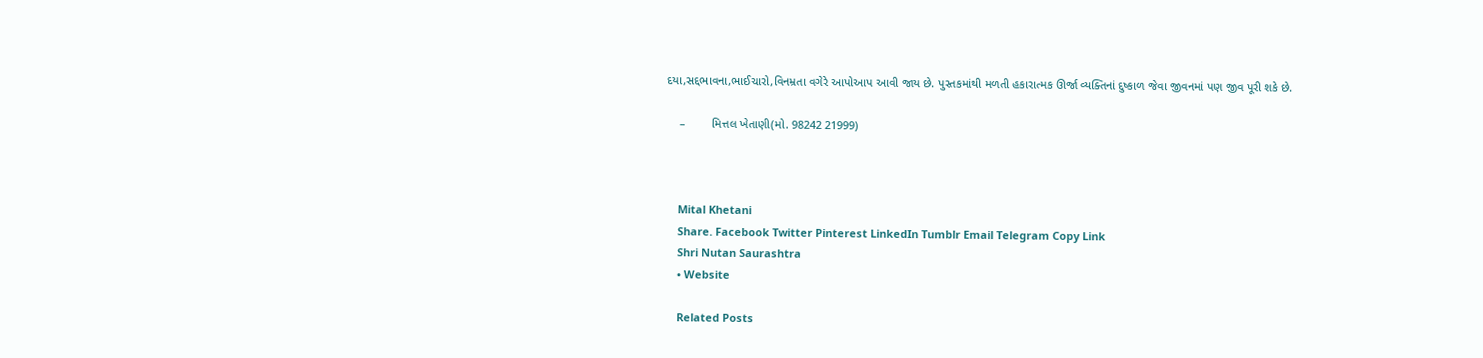દયા,સદ્દભાવના,ભાઈચારો,વિનમ્રતા વગેરે આપોઆપ આવી જાય છે. પુસ્તકમાંથી મળતી હકારાત્મક ઊર્જા વ્યક્તિનાં દુષ્કાળ જેવા જીવનમાં પણ જીવ પૂરી શકે છે.

    –        મિત્તલ ખેતાણી(મો. 98242 21999)



    Mital Khetani
    Share. Facebook Twitter Pinterest LinkedIn Tumblr Email Telegram Copy Link
    Shri Nutan Saurashtra
    • Website

    Related Posts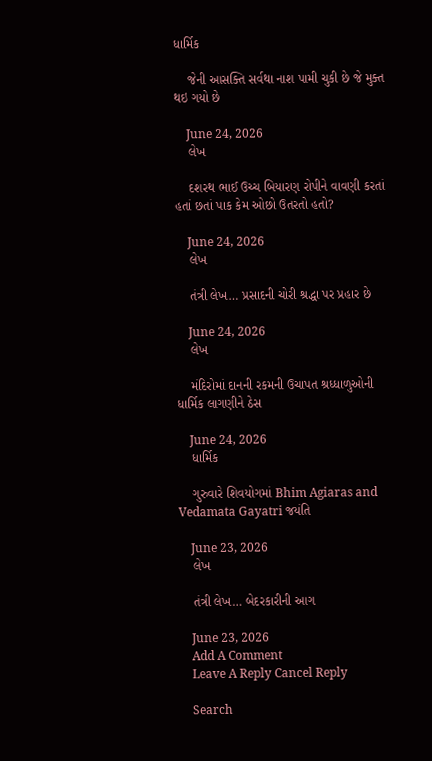ધાર્મિક

    જેની આસક્તિ સર્વથા નાશ પામી ચુકી છે જે મુક્ત થઇ ગયો છે

    June 24, 2026
    લેખ

    દશરથ ભાઈ ઉચ્ચ બિયારણ રોપીને વાવણી કરતાં હતાં છતાં પાક કેમ ઓછો ઉતરતો હતો?

    June 24, 2026
    લેખ

    તંત્રી લેખ… પ્રસાદની ચોરી શ્રદ્ધા પર પ્રહાર છે

    June 24, 2026
    લેખ

    મંદિરોમાં દાનની રકમની ઉચાપત શ્રધ્ધાળુઓની ધાર્મિક લાગણીને ઠેસ

    June 24, 2026
    ધાર્મિક

    ગુરુવારે શિવયોગમાં Bhim Agiaras and Vedamata Gayatri જયંતિ

    June 23, 2026
    લેખ

    તંત્રી લેખ… બેદરકારીની આગ

    June 23, 2026
    Add A Comment
    Leave A Reply Cancel Reply

    Search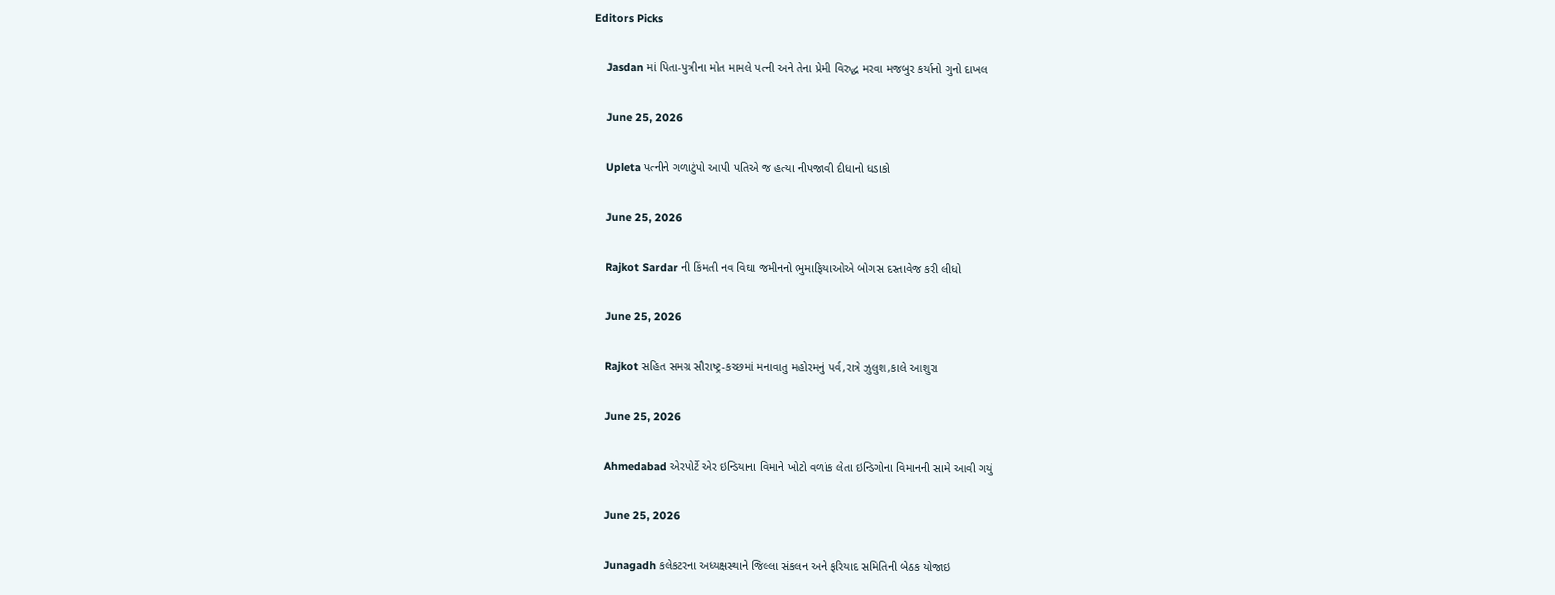Editors Picks

    Jasdan માં પિતા-પુત્રીના મોત મામલે પત્ની અને તેના પ્રેમી વિરુદ્ધ મરવા મજબુર કર્યાનો ગુનો દાખલ

    June 25, 2026

    Upleta પત્નીને ગળાટુંપો આપી પતિએ જ હત્યા નીપજાવી દીધાનો ધડાકો

    June 25, 2026

    Rajkot Sardar ની કિંમતી નવ વિઘા જમીનનો ભુમાફિયાઓએ બોગસ દસ્તાવેજ કરી લીધો

    June 25, 2026

    Rajkot સહિત સમગ્ર સૌરાષ્ટ્ર-કચ્છમાં મનાવાતુ મહોરમનું પર્વ,રાત્રે ઝુલુશ,કાલે આશુરા

    June 25, 2026

    Ahmedabad એરપોર્ટે એર ઇન્ડિયાના વિમાને ખોટો વળાંક લેતા ઇન્ડિગોના વિમાનની સામે આવી ગયું

    June 25, 2026

    Junagadh કલેકટરના અધ્યક્ષસ્થાને જિલ્લા સંકલન અને ફરિયાદ સમિતિની બેઠક યોજાઇ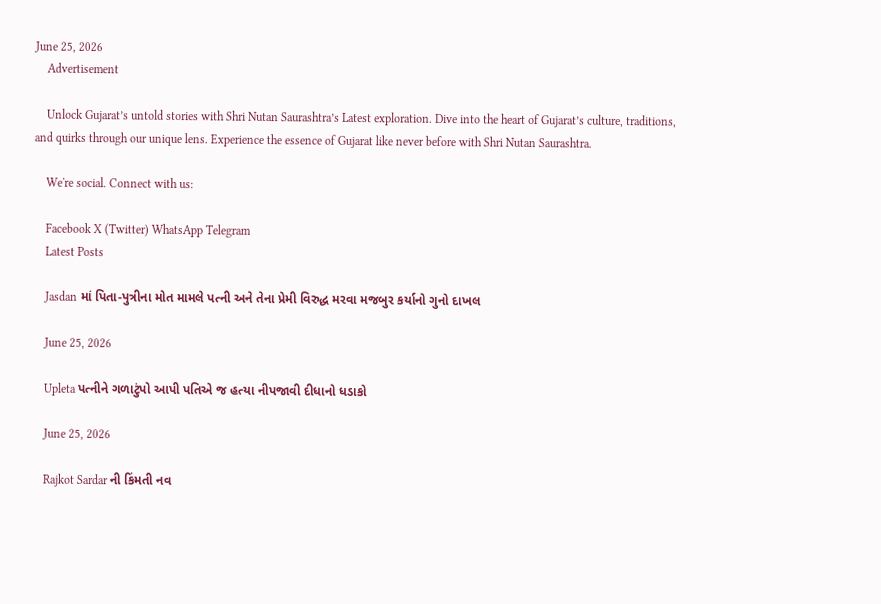June 25, 2026
    Advertisement

    Unlock Gujarat’s untold stories with Shri Nutan Saurashtra’s Latest exploration. Dive into the heart of Gujarat’s culture, traditions, and quirks through our unique lens. Experience the essence of Gujarat like never before with Shri Nutan Saurashtra.

    We're social. Connect with us:

    Facebook X (Twitter) WhatsApp Telegram
    Latest Posts

    Jasdan માં પિતા-પુત્રીના મોત મામલે પત્ની અને તેના પ્રેમી વિરુદ્ધ મરવા મજબુર કર્યાનો ગુનો દાખલ

    June 25, 2026

    Upleta પત્નીને ગળાટુંપો આપી પતિએ જ હત્યા નીપજાવી દીધાનો ધડાકો

    June 25, 2026

    Rajkot Sardar ની કિંમતી નવ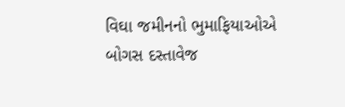વિઘા જમીનનો ભુમાફિયાઓએ બોગસ દસ્તાવેજ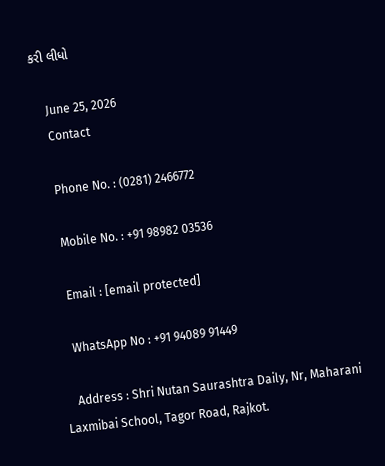કરી લીધો

    June 25, 2026
    Contact

    Phone No. : (0281) 2466772

    Mobile No. : +91 98982 03536

    Email : [email protected]

    WhatsApp No : +91 94089 91449

    Address : Shri Nutan Saurashtra Daily, Nr, Maharani Laxmibai School, Tagor Road, Rajkot.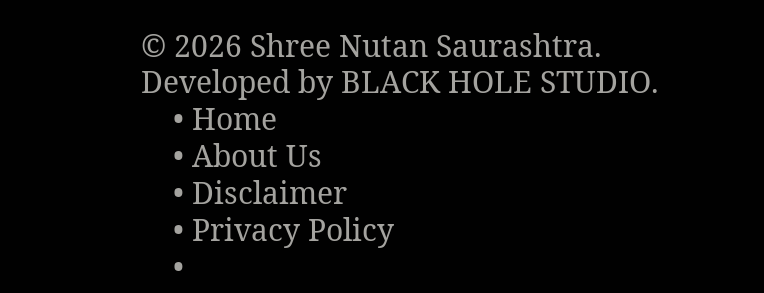© 2026 Shree Nutan Saurashtra. Developed by BLACK HOLE STUDIO.
    • Home
    • About Us
    • Disclaimer
    • Privacy Policy
    •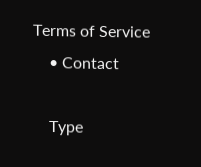Terms of Service
    • Contact

    Type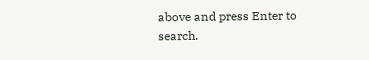above and press Enter to search.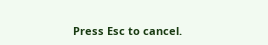Press Esc to cancel.